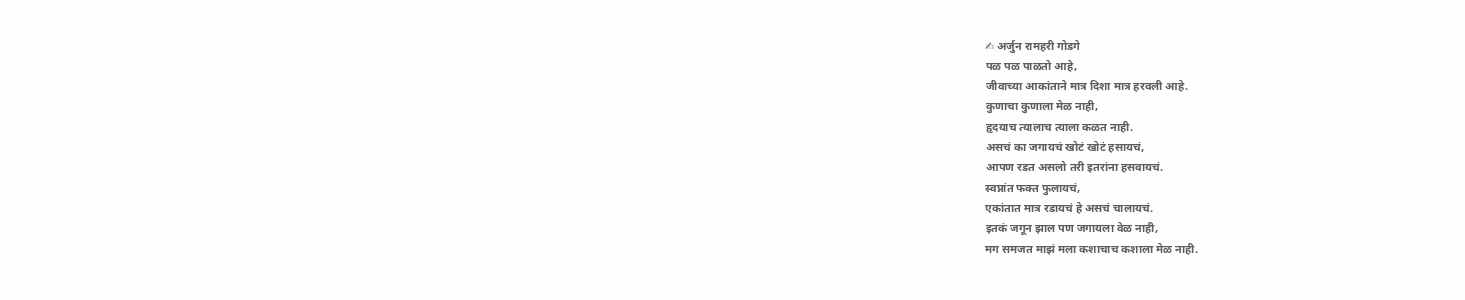✍ अर्जुन रामहरी गोडगे
पळ पळ पाळतो आहे,
जीवाच्या आकांताने मात्र दिशा मात्र हरवली आहे.
कुणाचा कुणाला मेळ नाही,
हृदयाच त्यालाच त्याला कळत नाही.
असचं का जगायचं खोटं खोटं हसायचं,
आपण रडत असलो तरी इतरांना हसवायचं.
स्वप्नांत फक्त फुलायचं,
एकांतात मात्र रडायचं हे असचं चालायचं.
इतकं जगून झाल पण जगायला वेळ नाही,
मग समजत माझं मला कशाचाच कशाला मेळ नाही.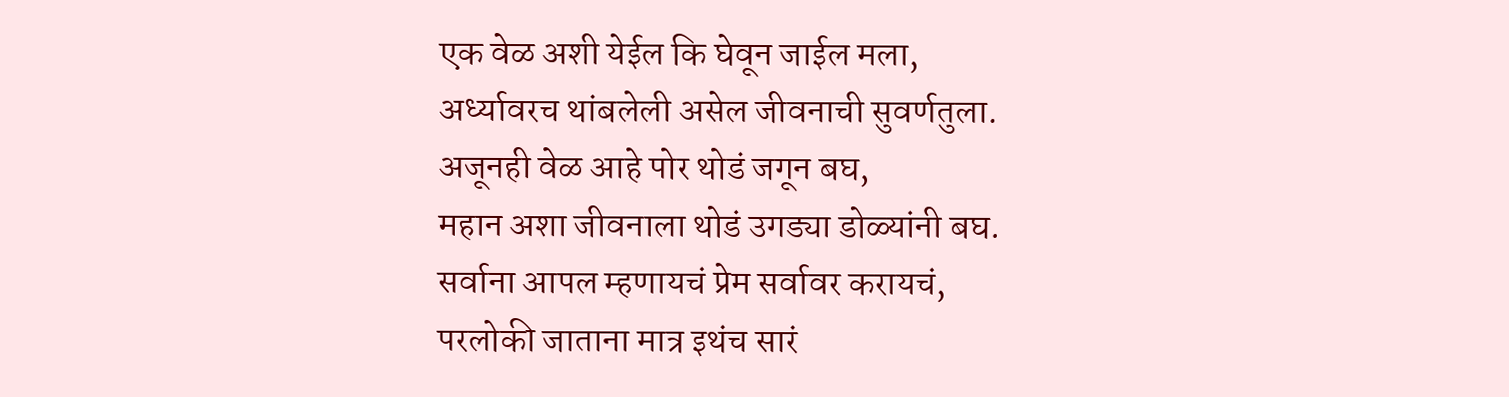एक वेळ अशी येईल कि घेवून जाईल मला,
अर्ध्यावरच थांबलेली असेल जीवनाची सुवर्णतुला.
अजूनही वेळ आहे पोर थोडं जगून बघ,
महान अशा जीवनाला थोडं उगड्या डोळ्यांनी बघ.
सर्वाना आपल म्हणायचं प्रेम सर्वावर करायचं,
परलोकी जाताना मात्र इथंच सारं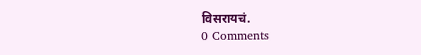विसरायचं.
0 Comments